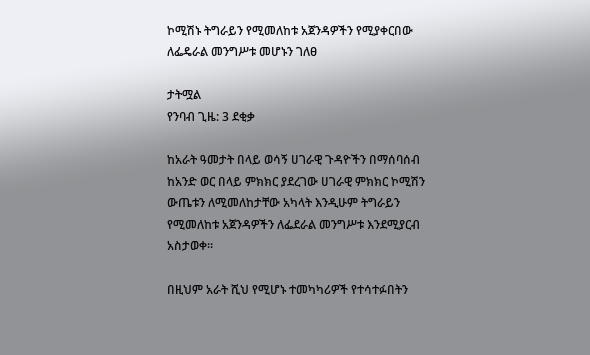ኮሚሽኑ ትግራይን የሚመለከቱ አጀንዳዎችን የሚያቀርበው ለፌዴራል መንግሥቱ መሆኑን ገለፀ

ታትሟል
የንባብ ጊዜ: 3 ደቂቃ

ከአራት ዓመታት በላይ ወሳኝ ሀገራዊ ጉዳዮችን በማሰባሰብ ከአንድ ወር በላይ ምክክር ያደረገው ሀገራዊ ምክክር ኮሚሽን ውጤቱን ለሚመለከታቸው አካላት እንዲሁም ትግራይን የሚመለከቱ አጀንዳዎችን ለፌደራል መንግሥቱ እንደሚያርብ አስታወቀ።

በዚህም አራት ሺህ የሚሆኑ ተመካካሪዎች የተሳተፉበትን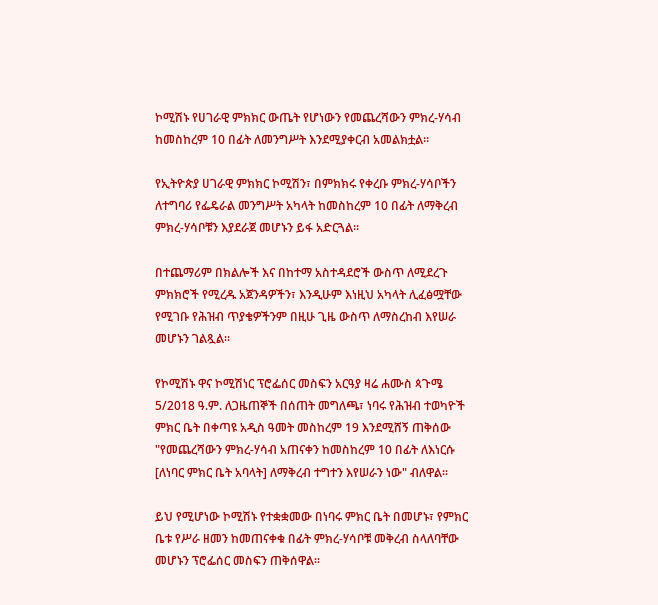ኮሚሽኑ የሀገራዊ ምክክር ውጤት የሆነውን የመጨረሻውን ምክረ-ሃሳብ ከመስከረም 10 በፊት ለመንግሥት እንደሚያቀርብ አመልክቷል።

የኢትዮጵያ ሀገራዊ ምክክር ኮሚሽን፣ በምክክሩ የቀረቡ ምክረ-ሃሳቦችን ለተግባሪ የፌዴራል መንግሥት አካላት ከመስከረም 10 በፊት ለማቅረብ ምክረ-ሃሳቦቹን እያደራጀ መሆኑን ይፋ አድርጓል።

በተጨማሪም በክልሎች እና በከተማ አስተዳደሮች ውስጥ ለሚደረጉ ምክክሮች የሚረዱ አጀንዳዎችን፣ እንዲሁም እነዚህ አካላት ሊፈፅሟቸው የሚገቡ የሕዝብ ጥያቄዎችንም በዚሁ ጊዜ ውስጥ ለማስረከብ እየሠራ መሆኑን ገልጿል።

የኮሚሽኑ ዋና ኮሚሽነር ፕሮፌሰር መስፍን አርዓያ ዛሬ ሐሙስ ጳጉሜ 5/2018 ዓ.ም. ለጋዜጠኞች በሰጠት መግለጫ፣ ነባሩ የሕዝብ ተወካዮች ምክር ቤት በቀጣዩ አዲስ ዓመት መስከረም 19 እንደሚሸኝ ጠቅሰው "የመጨረሻውን ምክረ-ሃሳብ አጠናቀን ከመስከረም 10 በፊት ለእነርሱ [ለነባር ምክር ቤት አባላት] ለማቅረብ ተግተን እየሠራን ነው" ብለዋል።

ይህ የሚሆነው ኮሚሽኑ የተቋቋመው በነባሩ ምክር ቤት በመሆኑ፣ የምክር ቤቱ የሥራ ዘመን ከመጠናቀቁ በፊት ምክረ-ሃሳቦቹ መቅረብ ስላለባቸው መሆኑን ፕሮፌሰር መስፍን ጠቅሰዋል።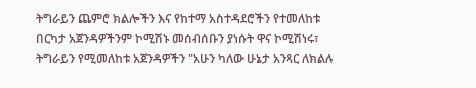ትግራይን ጨምሮ ክልሎችን እና የከተማ አስተዳደሮችን የተመለከቱ በርካታ አጀንዳዎችንም ኮሚሽኑ መሰብሰቡን ያነሱት ዋና ኮሚሽነሩ፣ ትግራይን የሚመለከቱ አጀንዳዎችን "አሁን ካለው ሁኔታ አንጻር ለክልሉ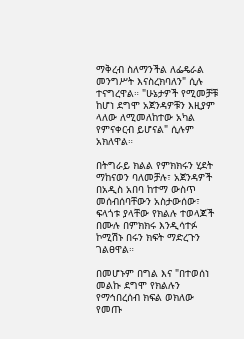ማቅረብ ስለማንችል ለፌዴራል መንግሥት እናስረክባለን" ሲሉ ተናግረዋል። "ሁኔታዎች የሚመቻቹ ከሆነ ደግሞ አጀንዳዎቹን እዚያም ላለው ለሚመለከተው አካል የምናቀርብ ይሆናል" ሲሉም አክለዋል።

በትግራይ ክልል የምክክሩን ሂደት ማከናወን ባለመቻሉ፣ አጀንዳዎች በአዲስ አበባ ከተማ ውስጥ መሰብሰባቸውን አስታውሰው፣ ፍላጎቱ ያላቸው የክልሉ ተወላጆች በሙሉ በምክክሩ እንዲሳተፉ ኮሚሽኑ በሩን ክፍት ማድረጉን ገልፀዋል።

በመሆኑም በግል እና "በተወሰነ መልኩ ደግሞ የክልሉን የማኅበረሰብ ክፍል ወክለው የመጡ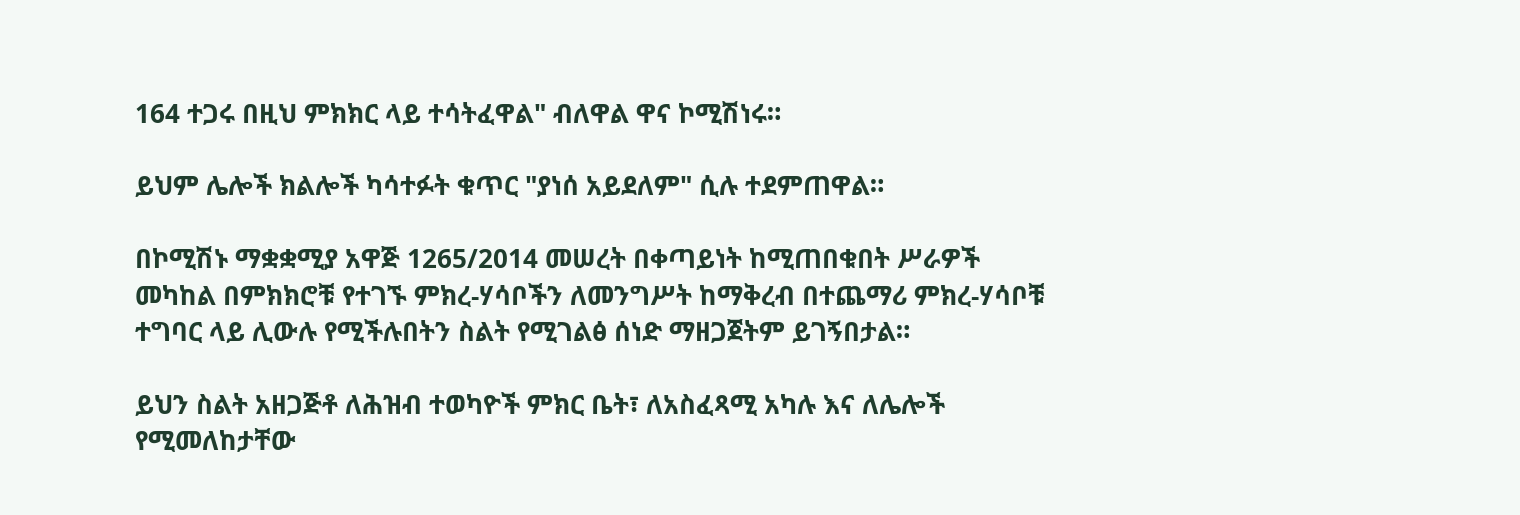164 ተጋሩ በዚህ ምክክር ላይ ተሳትፈዋል" ብለዋል ዋና ኮሚሽነሩ።

ይህም ሌሎች ክልሎች ካሳተፉት ቁጥር "ያነሰ አይደለም" ሲሉ ተደምጠዋል።

በኮሚሽኑ ማቋቋሚያ አዋጅ 1265/2014 መሠረት በቀጣይነት ከሚጠበቁበት ሥራዎች መካከል በምክክሮቹ የተገኙ ምክረ-ሃሳቦችን ለመንግሥት ከማቅረብ በተጨማሪ ምክረ-ሃሳቦቹ ተግባር ላይ ሊውሉ የሚችሉበትን ስልት የሚገልፅ ሰነድ ማዘጋጀትም ይገኝበታል።

ይህን ስልት አዘጋጅቶ ለሕዝብ ተወካዮች ምክር ቤት፣ ለአስፈጻሚ አካሉ እና ለሌሎች የሚመለከታቸው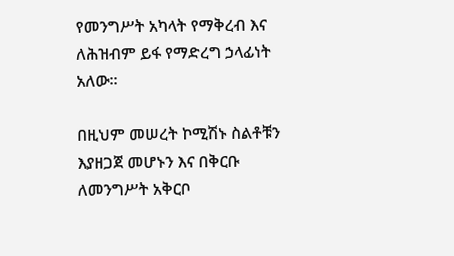የመንግሥት አካላት የማቅረብ እና ለሕዝብም ይፋ የማድረግ ኃላፊነት አለው።

በዚህም መሠረት ኮሚሽኑ ስልቶቹን እያዘጋጀ መሆኑን እና በቅርቡ ለመንግሥት አቅርቦ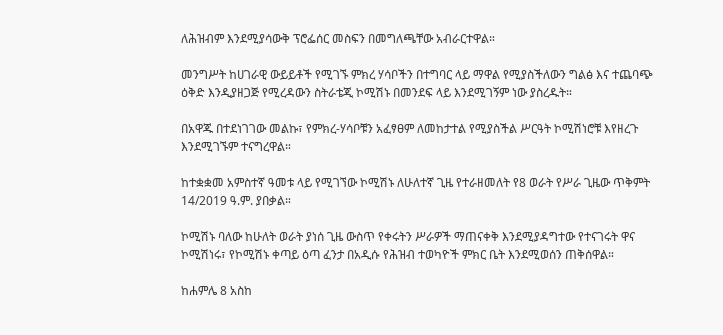ለሕዝብም እንደሚያሳውቅ ፕሮፌሰር መስፍን በመግለጫቸው አብራርተዋል።

መንግሥት ከሀገራዊ ውይይቶች የሚገኙ ምክረ ሃሳቦችን በተግባር ላይ ማዋል የሚያስችለውን ግልፅ እና ተጨባጭ ዕቅድ እንዲያዘጋጅ የሚረዳውን ስትራቴጂ ኮሚሽኑ በመንደፍ ላይ እንደሚገኝም ነው ያስረዱት።

በአዋጁ በተደነገገው መልኩ፣ የምክረ-ሃሳቦቹን አፈፃፀም ለመከታተል የሚያስችል ሥርዓት ኮሚሽነሮቹ እየዘረጉ እንደሚገኙም ተናግረዋል።

ከተቋቋመ አምስተኛ ዓመቱ ላይ የሚገኘው ኮሚሽኑ ለሁለተኛ ጊዜ የተራዘመለት የ8 ወራት የሥራ ጊዜው ጥቅምት 14/2019 ዓ.ም. ያበቃል።

ኮሚሽኑ ባለው ከሁለት ወራት ያነሰ ጊዜ ውስጥ የቀሩትን ሥራዎች ማጠናቀቅ እንደሚያዳግተው የተናገሩት ዋና ኮሚሽነሩ፣ የኮሚሽኑ ቀጣይ ዕጣ ፈንታ በአዲሱ የሕዝብ ተወካዮች ምክር ቤት እንደሚወሰን ጠቅሰዋል።

ከሐምሌ 8 አስከ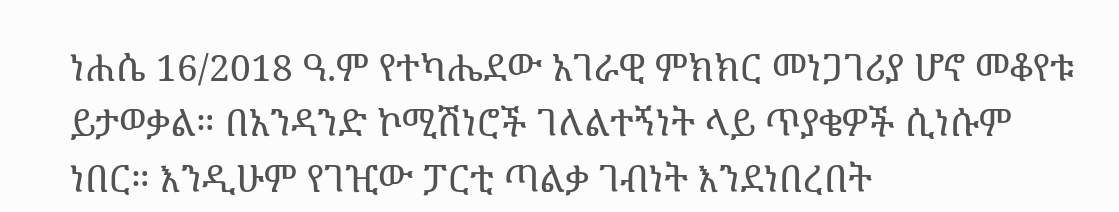ነሐሴ 16/2018 ዓ.ም የተካሔደው አገራዊ ምክክር መነጋገሪያ ሆኖ መቆየቱ ይታወቃል። በአንዳንድ ኮሚሽነሮች ገለልተኝነት ላይ ጥያቄዎች ሲነሱም ነበር። እንዲሁም የገዢው ፓርቲ ጣልቃ ገብነት እንደነበረበት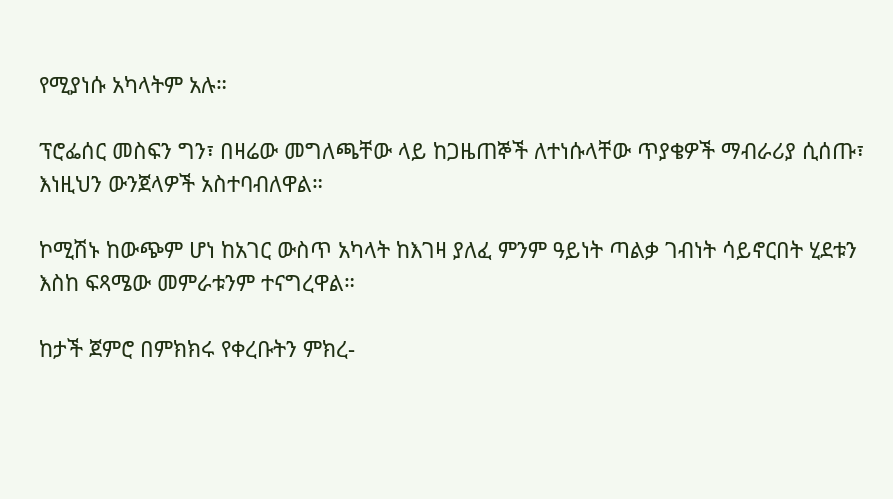የሚያነሱ አካላትም አሉ።

ፕሮፌሰር መስፍን ግን፣ በዛሬው መግለጫቸው ላይ ከጋዜጠኞች ለተነሱላቸው ጥያቄዎች ማብራሪያ ሲሰጡ፣ እነዚህን ውንጀላዎች አስተባብለዋል።

ኮሚሽኑ ከውጭም ሆነ ከአገር ውስጥ አካላት ከእገዛ ያለፈ ምንም ዓይነት ጣልቃ ገብነት ሳይኖርበት ሂደቱን እስከ ፍጻሜው መምራቱንም ተናግረዋል።

ከታች ጀምሮ በምክክሩ የቀረቡትን ምክረ-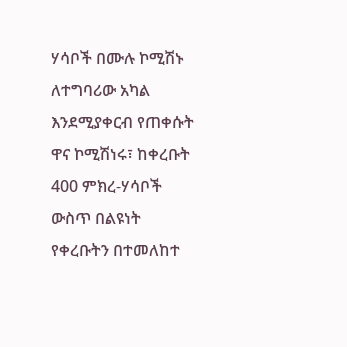ሃሳቦች በሙሉ ኮሚሽኑ ለተግባሪው አካል እንደሚያቀርብ የጠቀሱት ዋና ኮሚሽነሩ፣ ከቀረቡት 400 ምክረ-ሃሳቦች ውስጥ በልዩነት የቀረቡትን በተመለከተ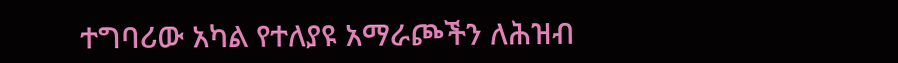ተግባሪው አካል የተለያዩ አማራጮችን ለሕዝብ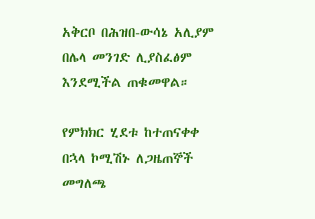አቅርቦ በሕዝበ-ውሳኔ አሊያም በሌላ መንገድ ሊያስፈፅም እንደሚችል ጠቁመዋል።

የምክክር ሂደቱ ከተጠናቀቀ በኋላ ኮሚሽኑ ለጋዜጠኞች መግለጫ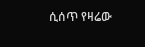ሲሰጥ የዛሬው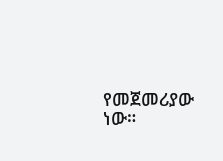የመጀመሪያው ነው።